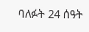ባለፉት 24 ሰዓት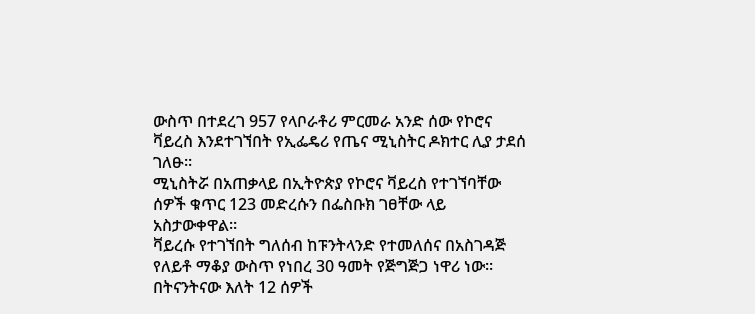ውስጥ በተደረገ 957 የላቦራቶሪ ምርመራ አንድ ሰው የኮሮና ቫይረስ እንደተገኘበት የኢፌዴሪ የጤና ሚኒስትር ዶክተር ሊያ ታደሰ ገለፁ።
ሚኒስትሯ በአጠቃላይ በኢትዮጵያ የኮሮና ቫይረስ የተገኘባቸው ሰዎች ቁጥር 123 መድረሱን በፌስቡክ ገፀቸው ላይ አስታውቀዋል።
ቫይረሱ የተገኘበት ግለሰብ ከፑንትላንድ የተመለሰና በአስገዳጅ የለይቶ ማቆያ ውስጥ የነበረ 30 ዓመት የጅግጅጋ ነዋሪ ነው።
በትናንትናው እለት 12 ሰዎች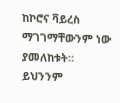ከኮሮና ቫይረስ ማገገማቸውንም ነው ያመለከቱት።
ይህንንም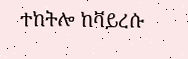ተከትሎ ከቫይረሱ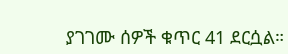ያገገሙ ሰዎች ቁጥር 41 ደርሷል።